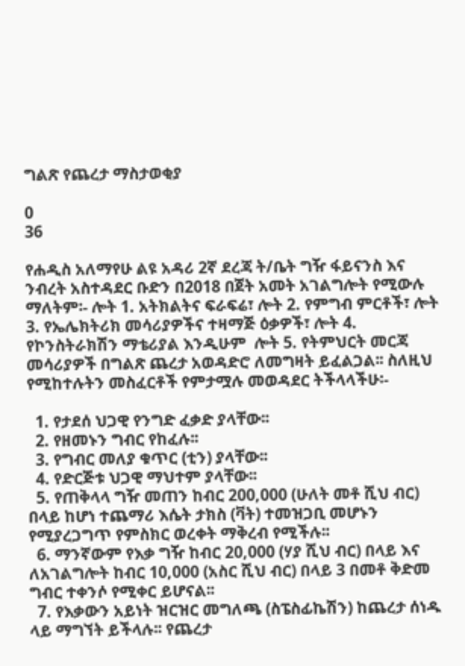ግልጽ የጨረታ ማስታወቂያ

0
36

የሐዲስ አለማየሁ ልዩ አዳሪ 2ኛ ደረጃ ት/ቤት ግዥ ፋይናንስ እና ንብረት አስተዳደር ቡድን በ2018 በጀት አመት አገልግሎት የሚውሉ ማለትም፡- ሎት 1. አትክልትና ፍራፍሬ፣ ሎት 2. የምግብ ምርቶች፣ ሎት 3. የኤሌክትሪክ መሳሪያዎችና ተዛማጅ ዕቃዎች፣ ሎት 4. የኮንስትራክሽን ማቴሪያል እንዲሁም  ሎት 5. የትምህርት መርጃ መሳሪያዎች በግልጽ ጨረታ አወዳድሮ ለመግዛት ይፈልጋል፡፡ ስለዚህ የሚከተሉትን መስፈርቶች የምታሟሉ መወዳደር ትችላላችሁ፡-

  1. የታደሰ ህጋዊ የንግድ ፈቃድ ያላቸው፡፡
  2. የዘመኑን ግብር የከፈሉ፡፡
  3. የግብር መለያ ቁጥር (ቲን) ያላቸው፡፡
  4. የድርጅቱ ህጋዊ ማህተም ያላቸው፡፡
  5. የጠቅላላ ግዥ መጠን ከብር 200,000 (ሁለት መቶ ሺህ ብር) በላይ ከሆነ ተጨማሪ እሴት ታክስ (ቫት) ተመዝጋቢ መሆኑን የሚያረጋግጥ የምስክር ወረቀት ማቅረብ የሚችሉ፡፡
  6. ማንኛውም የእቃ ግዥ ከብር 20,000 (ሃያ ሺህ ብር) በላይ እና ለአገልግሎት ከብር 10,000 (አስር ሺህ ብር) በላይ 3 በመቶ ቅድመ ግብር ተቀንሶ የሚቀር ይሆናል፡፡
  7. የእቃውን አይነት ዝርዝር መግለጫ (ስፔስፊኬሽን) ከጨረታ ሰነዱ ላይ ማግኘት ይችላሉ፡፡ የጨረታ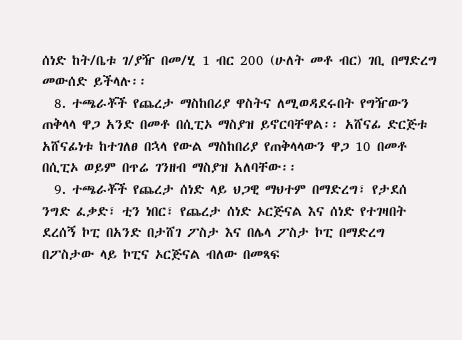ሰነድ ከት/ቤቱ ገ/ያዥ በመ/ሂ 1 ብር 200 (ሁለት መቶ ብር) ገቢ በማድረግ መውሰድ ይችላሉ፡፡
  8. ተጫራቾች የጨረታ ማስከበሪያ ዋስትና ለሚወዳደሩበት የግዥውን ጠቅላላ ዋጋ አንድ በመቶ በሲፒኦ ማስያዝ ይኖርባቸዋል፡፡ አሸናፊ ድርጅቱ አሸናፊነቱ ከተገለፀ በኋላ የውል ማስከበሪያ የጠቅላላውን ዋጋ 10 በመቶ በሲፒኦ ወይም በጥሬ ገንዘብ ማስያዝ አለባቸው፡፡
  9. ተጫራቾች የጨረታ ሰነድ ላይ ህጋዊ ማህተም በማድረግ፣ የታደሰ ንግድ ፈቃድ፣ ቲን ነበር፣ የጨረታ ሰነድ ኦርጅናል እና ሰነድ የተገዛበት ደረሰኝ ኮፒ በአንድ በታሸገ ፖስታ እና በሌላ ፖስታ ኮፒ በማድረግ በፖስታው ላይ ኮፒና ኦርጅናል ብለው በመጻፍ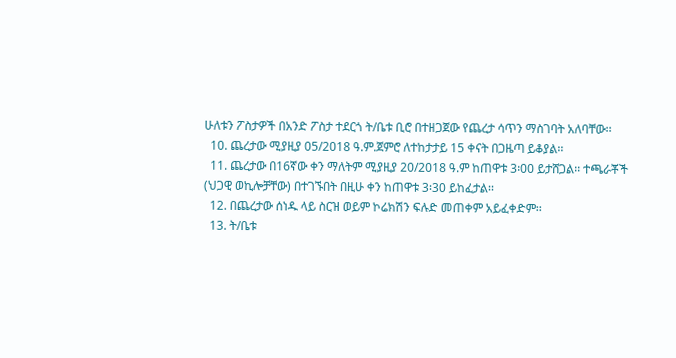ሁለቱን ፖስታዎች በአንድ ፖስታ ተደርጎ ት/ቤቱ ቢሮ በተዘጋጀው የጨረታ ሳጥን ማስገባት አለባቸው፡፡
  10. ጨረታው ሚያዚያ 05/2018 ዓ.ም.ጀምሮ ለተከታታይ 15 ቀናት በጋዜጣ ይቆያል፡፡
  11. ጨረታው በ16ኛው ቀን ማለትም ሚያዚያ 20/2018 ዓ.ም ከጠዋቱ 3፡00 ይታሸጋል፡፡ ተጫራቾች (ህጋዊ ወኪሎቻቸው) በተገኙበት በዚሁ ቀን ከጠዋቱ 3፡30 ይከፈታል፡፡
  12. በጨረታው ሰነዱ ላይ ስርዝ ወይም ኮሬክሽን ፍሉድ መጠቀም አይፈቀድም፡፡
  13. ት/ቤቱ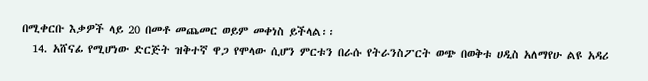በሚቀርቡ እቃዎች ላይ 20 በመቶ መጨመር ወይም መቀነስ ይችላል፡፡
  14. አሸናፊ የሚሆነው ድርጅት ዝቅተኛ ዋጋ የሞላው ሲሆን ምርቱን በራሱ የትራንስፖርት ወጭ በወቅቱ ሀዲስ አለማየሁ ልዩ አዳሪ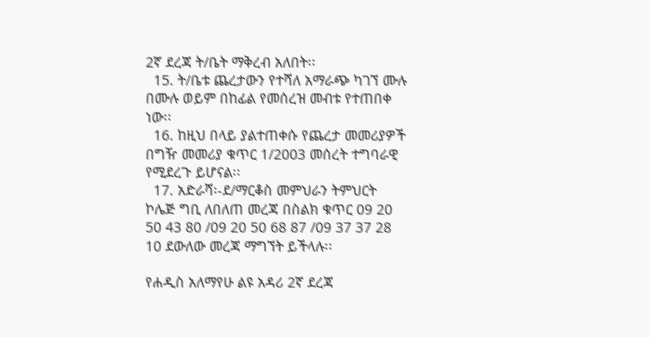2ኛ ደረጃ ት/ቤት ማቅረብ አለበት፡፡
  15. ት/ቤቱ ጨረታውን የተሻለ አማራጭ ካገኘ ሙሉ በሙሉ ወይም በከፊል የመሰረዝ መብቱ የተጠበቀ ነው፡፡
  16. ከዚህ በላይ ያልተጠቀሱ የጨረታ መመሪያዎች በግዥ መመሪያ ቁጥር 1/2003 መሰረት ተግባራዊ የሚደረጉ ይሆናል፡፡
  17. አድራሻ፡-ደ/ማርቆስ መምህራን ትምህርት ኮሌጅ ግቢ ለበለጠ መረጃ በስልክ ቁጥር 09 20 50 43 80 /09 20 50 68 87 /09 37 37 28 10 ደውለው መረጃ ማግኘት ይችላሉ፡፡

የሐዲስ አለማየሁ ልዩ አዳሪ 2ኛ ደረጃ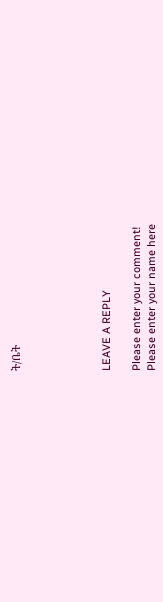ት/ቤት





LEAVE A REPLY

Please enter your comment!
Please enter your name here